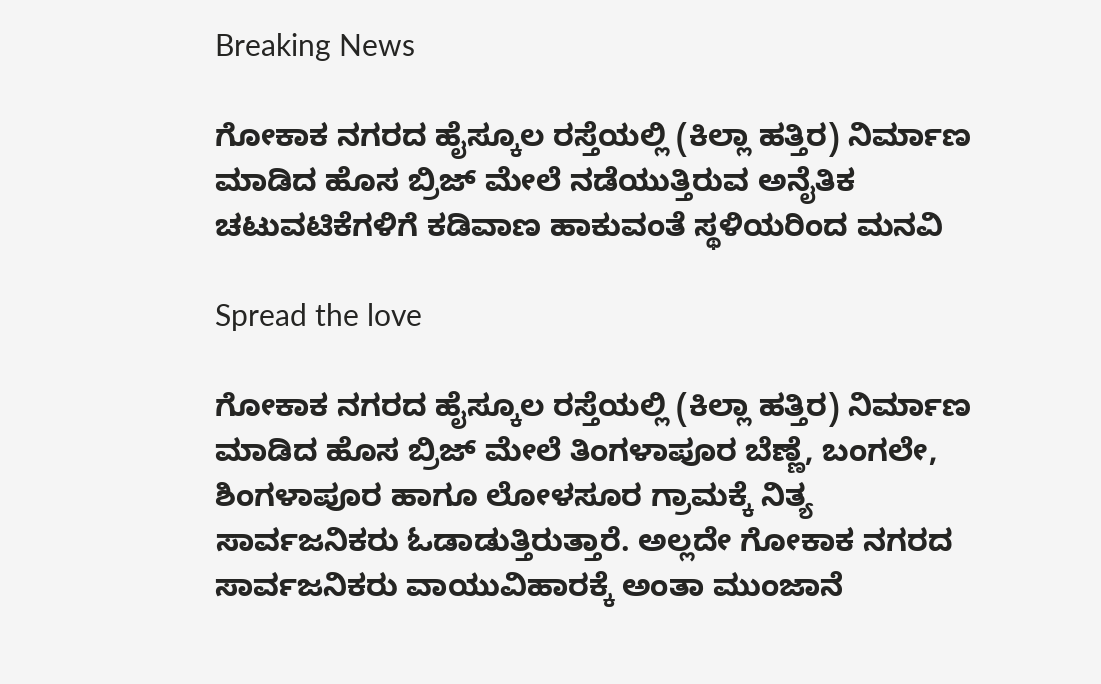Breaking News

ಗೋಕಾಕ ನಗರದ ಹೈಸ್ಕೂಲ ರಸ್ತೆಯಲ್ಲಿ (ಕಿಲ್ಲಾ ಹತ್ತಿರ) ನಿರ್ಮಾಣ ಮಾಡಿದ ಹೊಸ ಬ್ರಿಜ್ ಮೇಲೆ ನಡೆಯುತ್ತಿರುವ ಅನೈತಿಕ ಚಟುವಟಿಕೆಗಳಿಗೆ ಕಡಿವಾಣ ಹಾಕುವಂತೆ ಸ್ಥಳಿಯರಿಂದ ಮನವಿ

Spread the love

ಗೋಕಾಕ ನಗರದ ಹೈಸ್ಕೂಲ ರಸ್ತೆಯಲ್ಲಿ (ಕಿಲ್ಲಾ ಹತ್ತಿರ) ನಿರ್ಮಾಣ ಮಾಡಿದ ಹೊಸ ಬ್ರಿಜ್ ಮೇಲೆ ತಿಂಗಳಾಪೂರ ಬೆಣ್ಣೆ, ಬಂಗಲೇ, ಶಿಂಗಳಾಪೂರ ಹಾಗೂ ಲೋಳಸೂರ ಗ್ರಾಮಕ್ಕೆ ನಿತ್ಯ ಸಾರ್ವಜನಿಕರು ಓಡಾಡುತ್ತಿರುತ್ತಾರೆ. ಅಲ್ಲದೇ ಗೋಕಾಕ ನಗರದ ಸಾರ್ವಜನಿಕರು ವಾಯುವಿಹಾರಕ್ಕೆ ಅಂತಾ ಮುಂಜಾನೆ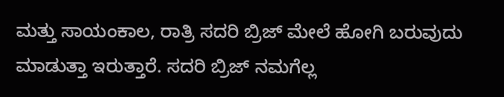ಮತ್ತು ಸಾಯಂಕಾಲ, ರಾತ್ರಿ ಸದರಿ ಬ್ರಿಜ್ ಮೇಲೆ ಹೋಗಿ ಬರುವುದು ಮಾಡುತ್ತಾ ಇರುತ್ತಾರೆ. ಸದರಿ ಬ್ರಿಜ್ ನಮಗೆಲ್ಲ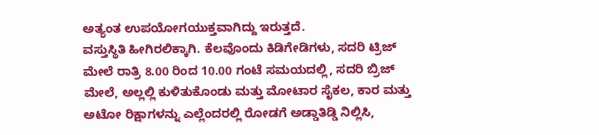ಅತ್ಯಂತ ಉಪಯೋಗಯುಕ್ತವಾಗಿದ್ದು ಇರುತ್ತದೆ.
ವಸ್ತುಸ್ಥಿತಿ ಹೀಗಿರಲಿಕ್ಕಾಗಿ. ಕೆಲವೊಂದು ಕಿಡಿಗೇಡಿಗಳು, ಸದರಿ ಟ್ರಿಜ್ ಮೇಲೆ ರಾತ್ರಿ 8.00 ರಿಂದ 10.00 ಗಂಟೆ ಸಮಯದಲ್ಲಿ, ಸದರಿ ಬ್ರಿಜ್ ಮೇಲೆ, ಅಲ್ಲಲ್ಲಿ ಕುಳಿತುಕೊಂಡು ಮತ್ತು ಮೋಟಾರ ಸೈಕಲ, ಕಾರ ಮತ್ತು ಅಟೋ ರಿಕ್ಷಾಗಳನ್ನು ಎಲ್ಲೆಂದರಲ್ಲಿ ರೋಡಗೆ ಅಡ್ಡಾತಿಡ್ಡಿ ನಿಲ್ಲಿಸಿ,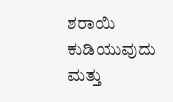ಶರಾಯಿ ಕುಡಿಯುವುದು ಮತ್ತು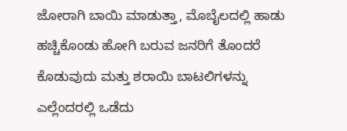ಜೋರಾಗಿ ಬಾಯಿ ಮಾಡುತ್ತಾ, ಮೊಬೈಲದಲ್ಲಿ ಹಾಡು ಹಚ್ಚಿಕೊಂಡು ಹೋಗಿ ಬರುವ ಜನರಿಗೆ ತೊಂದರೆ ಕೊಡುವುದು ಮತ್ತು ಶರಾಯಿ ಬಾಟಲಿಗಳನ್ನು ಎಲ್ಲೆಂದರಲ್ಲಿ ಒಡೆದು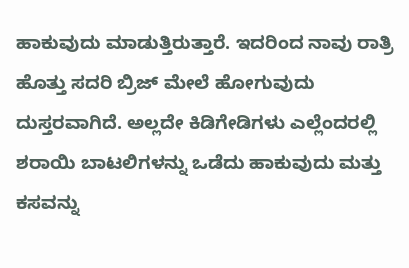ಹಾಕುವುದು ಮಾಡುತ್ತಿರುತ್ತಾರೆ. ಇದರಿಂದ ನಾವು ರಾತ್ರಿ ಹೊತ್ತು ಸದರಿ ಬ್ರಿಜ್ ಮೇಲೆ ಹೋಗುವುದು ದುಸ್ತರವಾಗಿದೆ. ಅಲ್ಲದೇ ಕಿಡಿಗೇಡಿಗಳು ಎಲ್ಲೆಂದರಲ್ಲಿ ಶರಾಯಿ ಬಾಟಲಿಗಳನ್ನು ಒಡೆದು ಹಾಕುವುದು ಮತ್ತು ಕಸವನ್ನು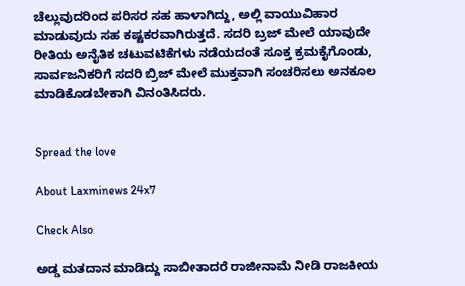ಚೆಲ್ಲುವುದರಿಂದ ಪರಿಸರ ಸಹ ಹಾಳಾಗಿದ್ದು, ಅಲ್ಲಿ ವಾಯುವಿಹಾರ ಮಾಡುವುದು ಸಹ ಕಷ್ಟಕರವಾಗಿರುತ್ತದೆ. ಸದರಿ ಬ್ರಜ್ ಮೇಲೆ ಯಾವುದೇ ರೀತಿಯ ಅನೈತಿಕ ಚಟುವಟಿಕೆಗಳು ನಡೆಯದಂತೆ ಸೂಕ್ತ ಕ್ರಮಕೈಗೊಂಡು, ಸಾರ್ವಜನಿಕರಿಗೆ ಸದರಿ ಬ್ರಿಜ್ ಮೇಲೆ ಮುಕ್ತವಾಗಿ ಸಂಚರಿಸಲು ಅನಕೂಲ ಮಾಡಿಕೊಡಬೇಕಾಗಿ ವಿನಂತಿಸಿದರು.


Spread the love

About Laxminews 24x7

Check Also

ಅಡ್ಡ ಮತದಾನ ಮಾಡಿದ್ದು ಸಾಬೀತಾದರೆ ರಾಜೀನಾಮೆ ನೀಡಿ ರಾಜಕೀಯ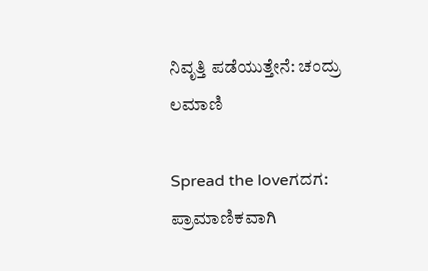ನಿವೃತ್ತಿ ಪಡೆಯುತ್ತೇನೆ: ಚಂದ್ರು ಲಮಾಣಿ

Spread the loveಗದಗ: ಪ್ರಾಮಾಣಿಕವಾಗಿ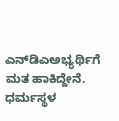ಎನ್‌ಡಿಎಅಭ್ಯರ್ಥಿಗೆ ಮತ ಹಾಕಿದ್ದೇನೆ. ಧರ್ಮಸ್ಥಳ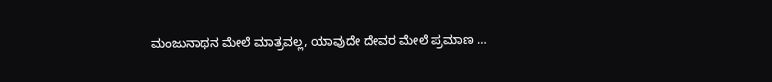ಮಂಜುನಾಥನ ಮೇಲೆ ಮಾತ್ರವಲ್ಲ, ಯಾವುದೇ ದೇವರ ಮೇಲೆ ಪ್ರಮಾಣ …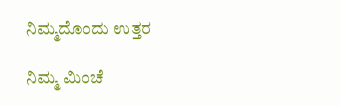ನಿಮ್ಮದೊಂದು ಉತ್ತರ

ನಿಮ್ಮ ಮಿಂಚೆ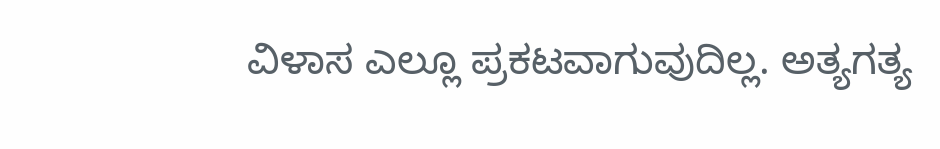ವಿಳಾಸ ಎಲ್ಲೂ ಪ್ರಕಟವಾಗುವುದಿಲ್ಲ. ಅತ್ಯಗತ್ಯ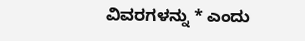ವಿವರಗಳನ್ನು * ಎಂದು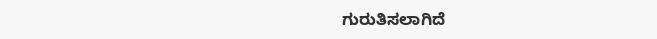ಗುರುತಿಸಲಾಗಿದೆ